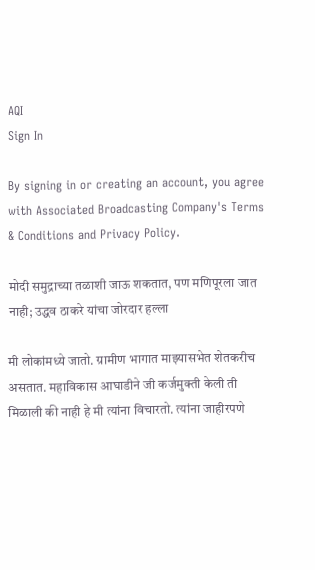AQI
Sign In

By signing in or creating an account, you agree with Associated Broadcasting Company's Terms & Conditions and Privacy Policy.

मोदी समुद्राच्या तळाशी जाऊ शकतात, पण मणिपूरला जात नाही; उद्धव ठाकरे यांचा जोरदार हल्ला

मी लोकांमध्ये जातो. ग्रामीण भागात माझ्यासभेत शेतकरीच असतात. महाविकास आघाडीने जी कर्जमुक्ती केली ती मिळाली की नाही हे मी त्यांना विचारतो. त्यांना जाहीरपणे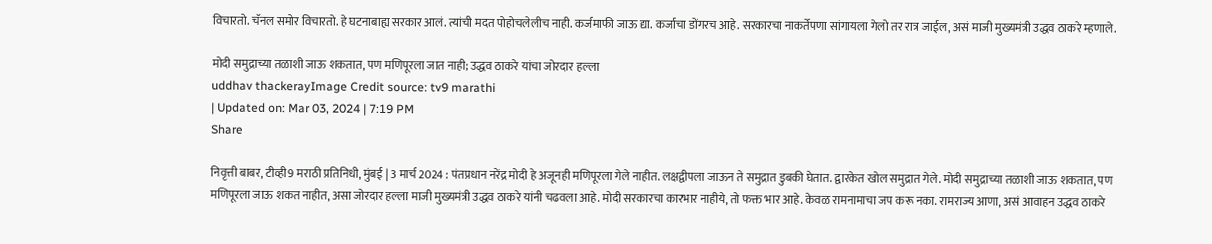विचारतो. चॅनल समोर विचारतो. हे घटनाबाह्य सरकार आलं. त्यांची मदत पोहोचलेलीच नाही. कर्जमाफी जाऊ द्या. कर्जाचा डोंगरच आहे. सरकारचा नाकर्तेपणा सांगायला गेलो तर रात्र जाईल, असं माजी मुख्यमंत्री उद्धव ठाकरे म्हणाले.

मोदी समुद्राच्या तळाशी जाऊ शकतात, पण मणिपूरला जात नाही; उद्धव ठाकरे यांचा जोरदार हल्ला
uddhav thackerayImage Credit source: tv9 marathi
| Updated on: Mar 03, 2024 | 7:19 PM
Share

निवृत्ती बाबर, टीव्ही9 मराठी प्रतिनिधी, मुंबई | 3 मार्च 2024 : पंतप्रधान नरेंद्र मोदी हे अजूनही मणिपूरला गेले नाहीत. लक्षद्वीपला जाऊन ते समुद्रात डुबकी घेतात. द्वारकेत खोल समुद्रात गेले. मोदी समुद्राच्या तळाशी जाऊ शकतात, पण मणिपूरला जाऊ शकत नाहीत, असा जोरदार हल्ला माजी मुख्यमंत्री उद्धव ठाकरे यांनी चढवला आहे. मोदी सरकारचा कारभार नाहीये, तो फक्त भार आहे. केवळ रामनामाचा जप करू नका. रामराज्य आणा, असं आवाहन उद्धव ठाकरे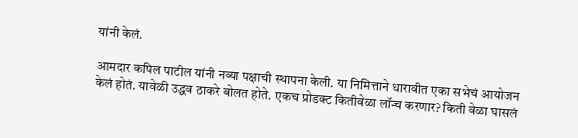यांनी केलं.

आमदार कपिल पाटील यांनी नव्या पक्षाची स्थापना केली. या निमित्ताने धारावीत एका सभेचं आयोजन केलं होतं. यावेळी उद्धव ठाकरे बोलत होते. एकच प्रोडक्ट कितीवेळा लॉन्च करणार? किती वेळा घासलं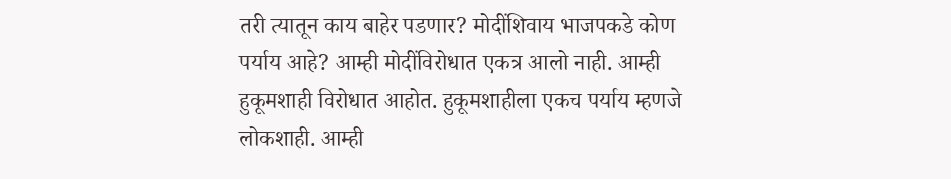तरी त्यातून काय बाहेर पडणार? मोदींशिवाय भाजपकडे कोण पर्याय आहे? आम्ही मोदींविरोधात एकत्र आलो नाही. आम्ही हुकूमशाही विरोधात आहोत. हुकूमशाहीला एकच पर्याय म्हणजे लोकशाही. आम्ही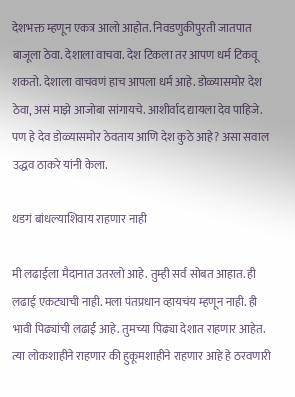देशभक्त म्हणून एकत्र आलो आहोत. निवडणुकीपुरती जातपात बाजूला ठेवा. देशाला वाचवा. देश टिकला तर आपण धर्म टिकवू शकतो. देशाला वाचवणं हाच आपला धर्म आहे. डोळ्यासमोर देश ठेवा, असं माझे आजोबा सांगायचे. आशीर्वाद द्यायला देव पाहिजे. पण हे देव डोळ्यासमोर ठेवताय आणि देश कुठे आहे? असा सवाल उद्धव ठाकरे यांनी केला.

थडगं बांधल्याशिवाय राहणार नाही

मी लढाईला मैदानात उतरलो आहे. तुम्ही सर्व सोबत आहात. ही लढाई एकट्याची नाही. मला पंतप्रधान व्हायचंय म्हणून नाही. ही भावी पिढ्यांची लढाई आहे. तुमच्या पिढ्या देशात राहणार आहेत. त्या लोकशाहीने राहणार की हुकूमशाहीने राहणार आहे हे ठरवणारी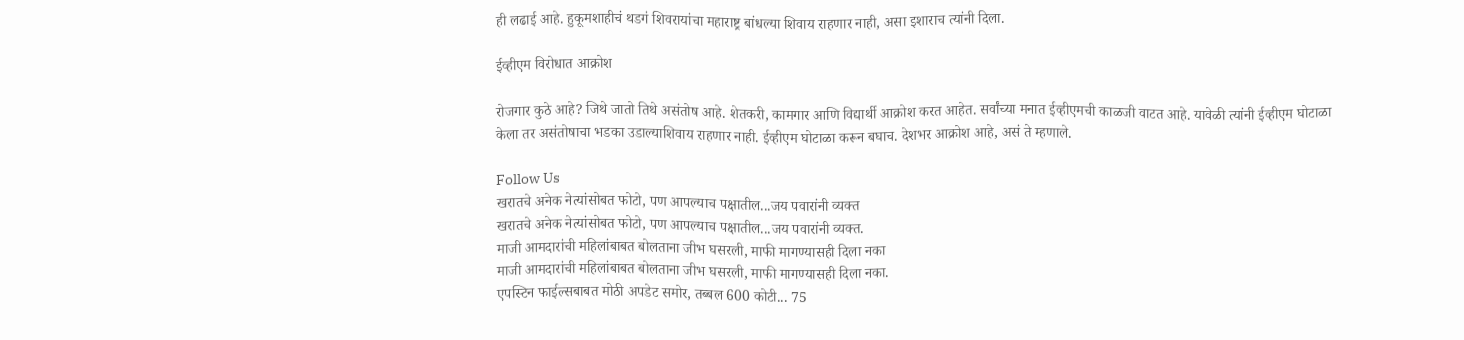ही लढाई आहे. हुकूमशाहीचं थडगं शिवरायांचा महाराष्ट्र बांधल्या शिवाय राहणार नाही, असा इशाराच त्यांनी दिला.

ईव्हीएम विरोधात आक्रोश

रोजगार कुठे आहे? जिथे जातो तिथे असंतोष आहे. शेतकरी, कामगार आणि विद्यार्थी आक्रोश करत आहेत. सर्वांच्या मनात ईव्हीएमची काळजी वाटत आहे. यावेळी त्यांनी ईव्हीएम घोटाळा केला तर असंतोषाचा भडका उडाल्याशिवाय राहणार नाही. ईव्हीएम घोटाळा करून बघाच. देशभर आक्रोश आहे, असं ते म्हणाले.

Follow Us
खरातचे अनेक नेत्यांसोबत फोटो, पण आपल्याच पक्षातील...जय पवारांनी व्यक्त
खरातचे अनेक नेत्यांसोबत फोटो, पण आपल्याच पक्षातील...जय पवारांनी व्यक्त.
माजी आमदारांची महिलांबाबत बोलताना जीभ घसरली, माफी मागण्यासही दिला नका
माजी आमदारांची महिलांबाबत बोलताना जीभ घसरली, माफी मागण्यासही दिला नका.
एपस्टिन फाईल्सबाबत मोठी अपडेट समोर, तब्बल 600 कोटी... 75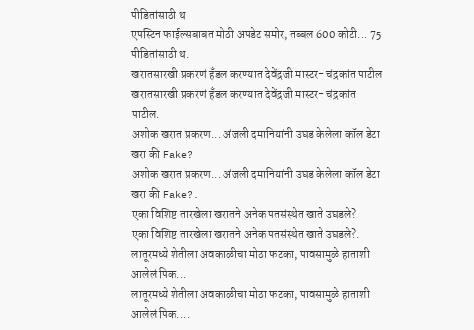पीडितांसाठी थ
एपस्टिन फाईल्सबाबत मोठी अपडेट समोर, तब्बल 600 कोटी... 75 पीडितांसाठी थ.
खरातसारखी प्रकरणं हँडल करण्यात देवेंद्रजी मास्टर- चंद्रकांत पाटील
खरातसारखी प्रकरणं हँडल करण्यात देवेंद्रजी मास्टर- चंद्रकांत पाटील.
अशोक खरात प्रकरण... अंजली दमानियांनी उघड केलेला कॉल डेटा खरा की Fake?
अशोक खरात प्रकरण... अंजली दमानियांनी उघड केलेला कॉल डेटा खरा की Fake?.
एका विशिष्ट तारखेला खरातने अनेक पतसंस्थेत खाते उघडले?
एका विशिष्ट तारखेला खरातने अनेक पतसंस्थेत खाते उघडले?.
लातूरमध्ये शेतीला अवकाळीचा मोठा फटका, पावसामुळे हाताशी आलेलं पिक...
लातूरमध्ये शेतीला अवकाळीचा मोठा फटका, पावसामुळे हाताशी आलेलं पिक....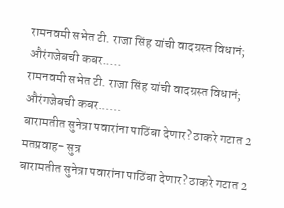रामनवमी सभेत टी. राजा सिंह यांची वादग्रस्त विधानं; औरंगजेबची कबर.....
रामनवमी सभेत टी. राजा सिंह यांची वादग्रस्त विधानं; औरंगजेबची कबर......
बारामतीत सुनेत्रा पवारांना पाठिंबा देणार? ठाकरे गटात 2 मतप्रवाह- सुत्र
बारामतीत सुनेत्रा पवारांना पाठिंबा देणार? ठाकरे गटात 2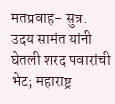मतप्रवाह- सुत्र.
उदय सामंत यांनी घेतली शरद पवारांची भेट; महाराष्ट्र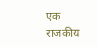एक राजकीय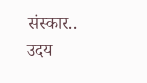संस्कार..
उदय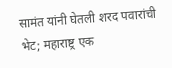सामंत यांनी घेतली शरद पवारांची भेट; महाराष्ट्र एक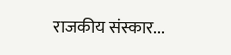राजकीय संस्कार...